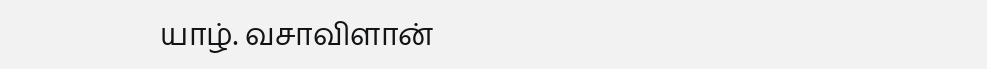யாழ். வசாவிளான்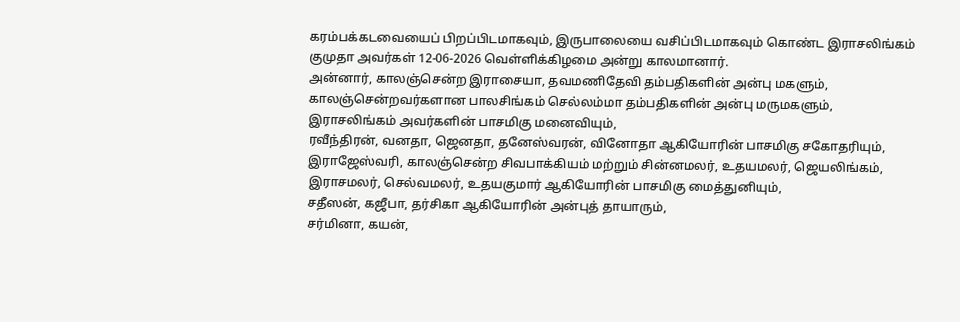கரம்பக்கடவையைப் பிறப்பிடமாகவும், இருபாலையை வசிப்பிடமாகவும் கொண்ட இராசலிங்கம் குமுதா அவர்கள் 12-06-2026 வெள்ளிக்கிழமை அன்று காலமானார்.
அன்னார், காலஞ்சென்ற இராசையா, தவமணிதேவி தம்பதிகளின் அன்பு மகளும், காலஞ்சென்றவர்களான பாலசிங்கம் செல்லம்மா தம்பதிகளின் அன்பு மருமகளும்,
இராசலிங்கம் அவர்களின் பாசமிகு மனைவியும்,
ரவீந்திரன், வனதா, ஜெனதா, தனேஸ்வரன், வினோதா ஆகியோரின் பாசமிகு சகோதரியும்,
இராஜேஸ்வரி, காலஞ்சென்ற சிவபாக்கியம் மற்றும் சின்னமலர், உதயமலர், ஜெயலிங்கம், இராசமலர், செல்வமலர், உதயகுமார் ஆகியோரின் பாசமிகு மைத்துனியும்,
சதீஸன், கஜீபா, தர்சிகா ஆகியோரின் அன்புத் தாயாரும்,
சர்மினா, கயன்,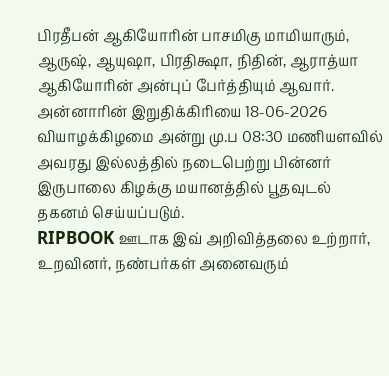பிரதீபன் ஆகியோரின் பாசமிகு மாமியாரும்,
ஆருஷ், ஆயுஷா, பிரதிக்ஷா, நிதின், ஆராத்யா ஆகியோரின் அன்புப் பேர்த்தியும் ஆவார்.
அன்னாரின் இறுதிக்கிரியை 18-06-2026 வியாழக்கிழமை அன்று மு.ப 08:30 மணியளவில் அவரது இல்லத்தில் நடைபெற்று பின்னர் இருபாலை கிழக்கு மயானத்தில் பூதவுடல் தகனம் செய்யப்படும்.
RIPBOOK ஊடாக இவ் அறிவித்தலை உற்றார், உறவினர், நண்பர்கள் அனைவரும்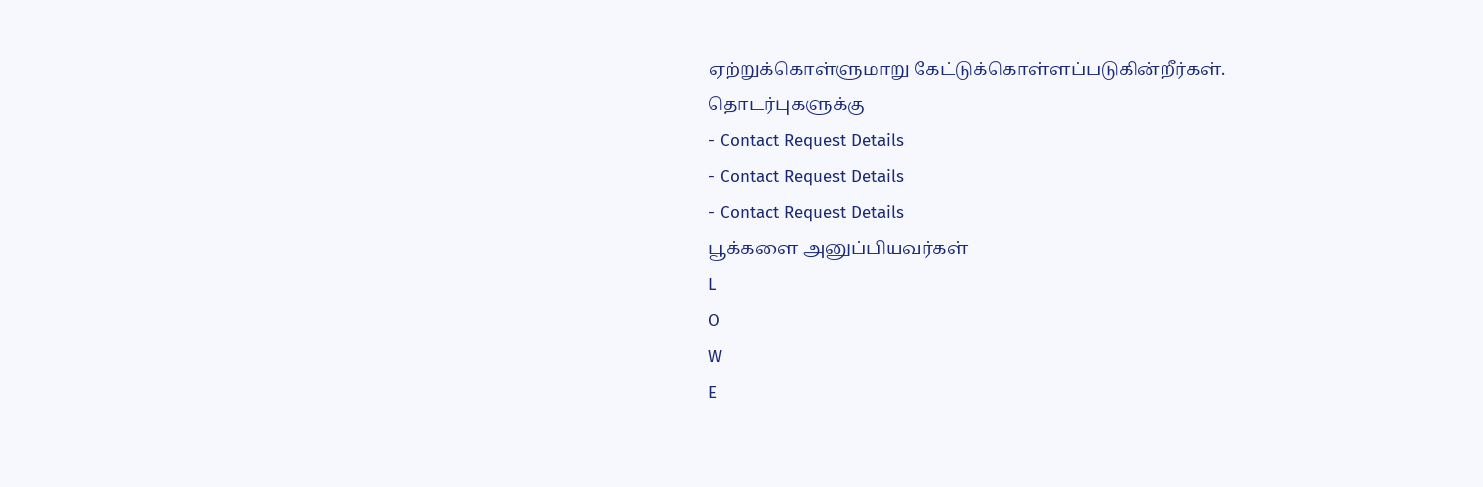ஏற்றுக்கொள்ளுமாறு கேட்டுக்கொள்ளப்படுகின்றீர்கள்.
தொடர்புகளுக்கு
- Contact Request Details
- Contact Request Details
- Contact Request Details
பூக்களை அனுப்பியவர்கள்
L
O
W
E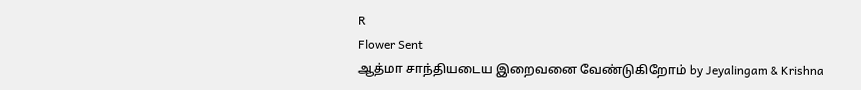R
Flower Sent
ஆத்மா சாந்தியடைய இறைவனை வேண்டுகிறோம் by Jeyalingam & Krishna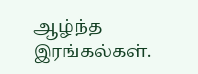ஆழ்ந்த இரங்கல்கள்.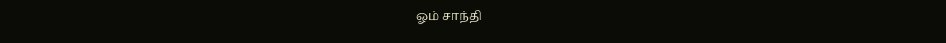ஓம் சாந்தி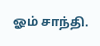ஓம் சாந்தி.